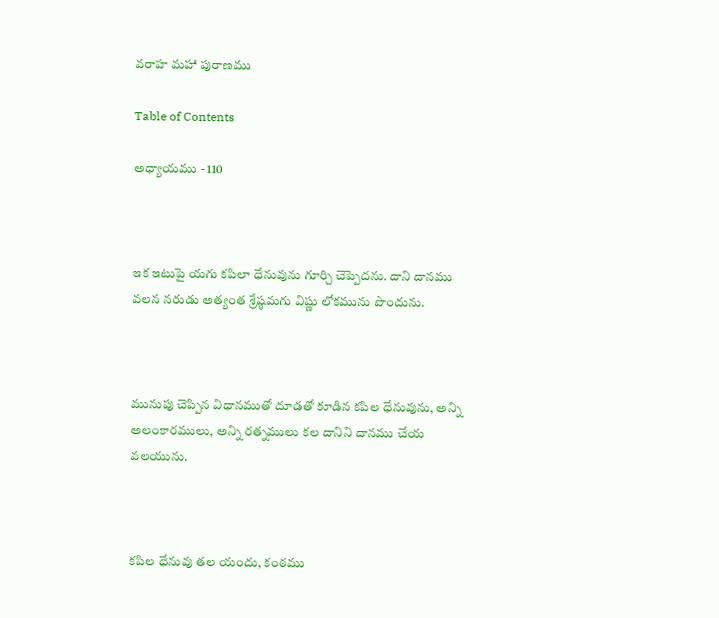వరాహ మహా పురాణము

Table of Contents

అధ్యాయము - 110



ఇక ఇటుపై యగు కపిలా ధేనువును గూర్చి చెప్పెదను. దాని దానము వలన నరుడు అత్యంత శ్రేష్ఠమగు విష్ణు లోకమును పొందును.



మునుపు చెప్పిన విధానముతో దూడతో కూడిన కపిల ధేనువును, అన్ని అలంకారములు, అన్ని రత్నములు కల దానిని దానము చేయ వలయును.



కపిల ధేనువు తల యందు, కంఠము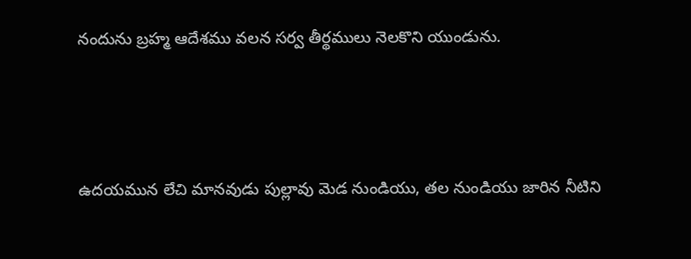నందును బ్రహ్మ ఆదేశము వలన సర్వ తీర్థములు నెలకొని యుండును.



ఉదయమున లేచి మానవుడు పుల్లావు మెడ నుండియు, తల నుండియు జారిన నీటిని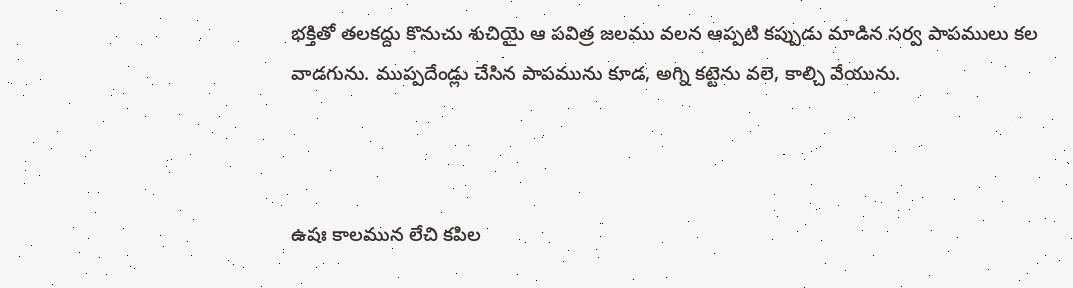భక్తితో తలకద్దు కొనుచు శుచియై ఆ పవిత్ర జలము వలన ఆప్పటి కప్పుడు మాడిన సర్వ పాపములు కల వాడగును. ముప్పదేండ్లు చేసిన పాపమును కూడ, అగ్ని కట్టెను వలె, కాల్చి వేయును.



ఉషః కాలమున లేచి కపిల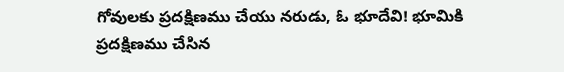గోవులకు ప్రదక్షిణము చేయు నరుడు, ఓ భూదేవి! భూమికి ప్రదక్షిణము చేసిన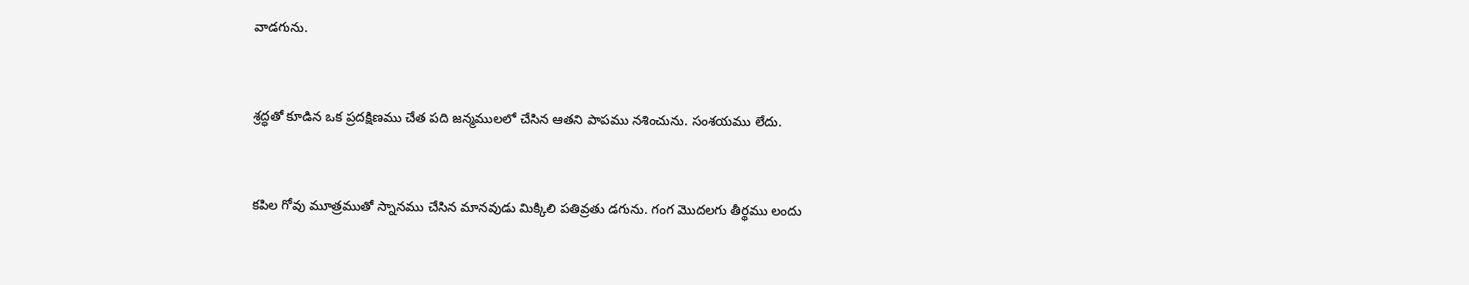వాడగును.



శ్రద్ధతో కూడిన ఒక ప్రదక్షిణము చేత పది జన్మములలో చేసిన ఆతని పాపము నశించును. సంశయము లేదు.



కపిల గోవు మూత్రముతో స్నానము చేసిన మానవుడు మిక్కిలి పతివ్రతు డగును. గంగ మొదలగు తీర్థము లందు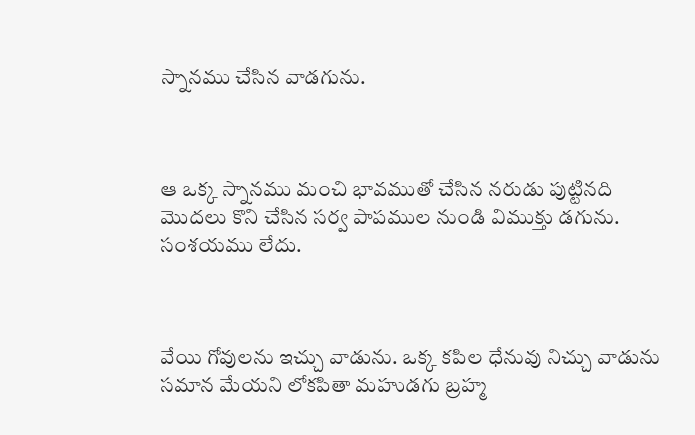స్నానము చేసిన వాడగును.



ఆ ఒక్క స్నానము మంచి భావముతో చేసిన నరుడు పుట్టినది మొదలు కొని చేసిన సర్వ పాపముల నుండి విముక్తు డగును. సంశయము లేదు.



వేయి గోవులను ఇచ్చు వాడును. ఒక్క కపిల ధేనువు నిచ్చు వాడును సమాన మేయని లోకపితా మహుడగు బ్రహ్మ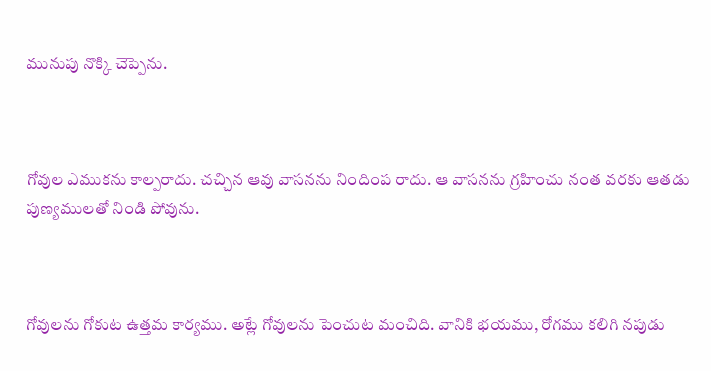మునుపు నొక్కి చెప్పెను.



గోవుల ఎముకను కాల్పరాదు. చచ్చిన ఆవు వాసనను నిందింప రాదు. ఆ వాసనను గ్రహించు నంత వరకు ఆతడు పుణ్యములతో నిండి పోవును.



గోవులను గోకుట ఉత్తమ కార్యము. అట్లే గోవులను పెంచుట మంచిది. వానికి భయము, రోగము కలిగి నపుడు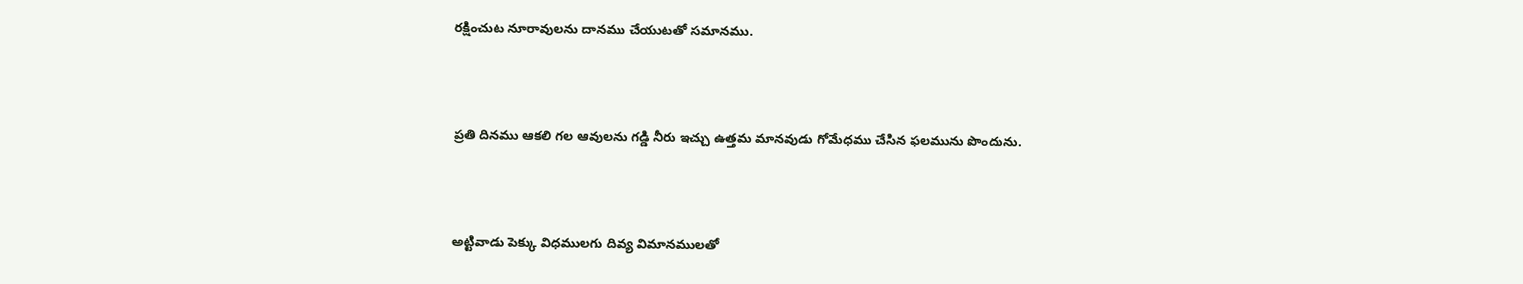రక్షించుట నూరావులను దానము చేయుటతో సమానము.



ప్రతి దినము ఆకలి గల ఆవులను గడ్డి నీరు ఇచ్చు ఉత్తమ మానవుడు గోమేధము చేసిన ఫలమును పొందును.



అట్టివాడు పెక్కు విధములగు దివ్య విమానములతో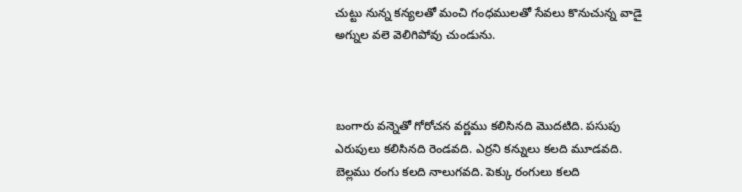చుట్టు నున్న కన్యలతో మంచి గంధములతో సేవలు కొనుచున్న వాడై అగ్నుల వలె వెలిగిపోవు చుండును.



బంగారు వన్నెతో గోరోచన వర్ణము కలిసినది మొదటిది. పసుపు ఎరుపులు కలిసినది రెండవది. ఎర్రని కన్నులు కలది మూడవది. బెల్లము రంగు కలది నాలుగవది. పెక్కు రంగులు కలది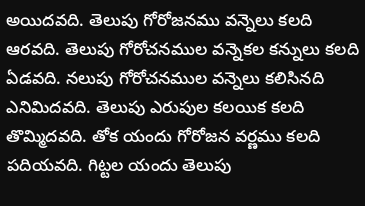అయిదవది. తెలుపు గోరోజనము వన్నెలు కలది ఆరవది. తెలుపు గోరోచనముల వన్నెకల కన్నులు కలది ఏడవది. నలుపు గోరోచనముల వన్నెలు కలిసినది ఎనిమిదవది. తెలుపు ఎరుపుల కలయిక కలది తొమ్మిదవది. తోక యందు గోరోజన వర్ణము కలది పదియవది. గిట్టల యందు తెలుపు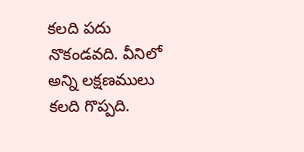కలది పదు నొకండవది. వీనిలో అన్ని లక్షణములు కలది గొప్పది.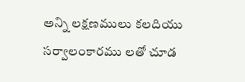అన్ని లక్షణములు కలదియు సర్వాలంకారము లతో చూడ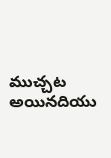ముచ్చట అయినదియు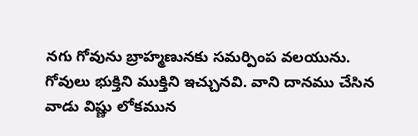నగు గోవును బ్రాహ్మణునకు సమర్పింప వలయును. గోవులు భుక్తిని ముక్తిని ఇచ్చునవి. వాని దానము చేసిన వాడు విష్ణు లోకమున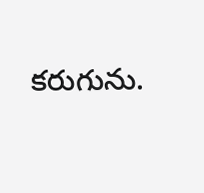కరుగును.